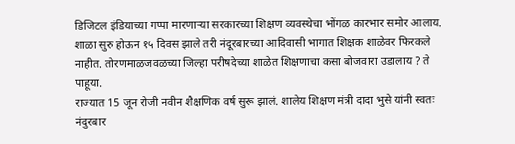डिजिटल इंडियाच्या गप्पा मारणाऱ्या सरकारच्या शिक्षण व्यवस्थेचा भोंगळ कारभार समोर आलाय. शाळा सुरु होऊन १५ दिवस झाले तरी नंदूरबारच्या आदिवासी भागात शिक्षक शाळेवर फिरकले नाहीत. तोरणमाळजवळच्या जिल्हा परीषदेच्या शाळेत शिक्षणाचा कसा बोजवारा उडालाय ? ते पाहूया.
राज्यात 15 जून रोजी नवीन शैक्षणिक वर्ष सुरू झालं. शालेय शिक्षण मंत्री दादा भुसे यांनी स्वतः नंदुरबार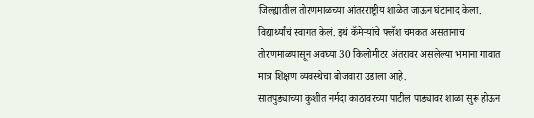जिल्ह्यातील तोरणमाळच्या आंतरराष्ट्रीय शाळेत जाऊन घंटानाद केला. विद्यार्थ्यांचं स्वागत केलं. इथं कॅमेऱ्यांचे फ्लॅश चमकत असतानाच तोरणमाळपासून अवघ्या 30 किलोमीटर अंतरावर असलेल्या भमाना गावात मात्र शिक्षण व्यवस्थेचा बोजवारा उडाला आहे.
सातपुड्याच्या कुशीत नर्मदा काठावरच्या पाटील पाड्यावर शाळा सुरू होऊन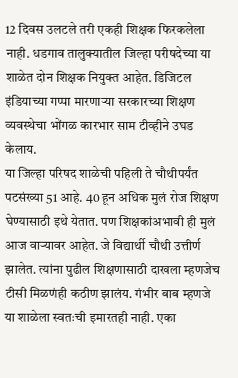12 दिवस उलटले तरी एकही शिक्षक फिरकलेला नाही. धडगाव तालुक्यातील जिल्हा परीषदेच्या या शाळेत दोन शिक्षक नियुक्त आहेत. डिजिटल इंडियाच्या गप्पा मारणाऱ्या सरकारच्या शिक्षण व्यवस्थेचा भोंगळ कारभार साम टीव्हीने उघड केलाय.
या जिल्हा परिषद शाळेची पहिली ते चौथीपर्यंत पटसंख्या 51 आहे. 40 हून अधिक मुलं रोज शिक्षण घेण्यासाठी इथे येतात. पण शिक्षकांअभावी ही मुलं आज वाऱ्यावर आहेत. जे विद्यार्थी चौथी उत्तीर्ण झालेत. त्यांना पुढील शिक्षणासाठी दाखला म्हणजेच टीसी मिळणंही कठीण झालंय. गंभीर बाब म्हणजे या शाळेला स्वतःची इमारतही नाही. एका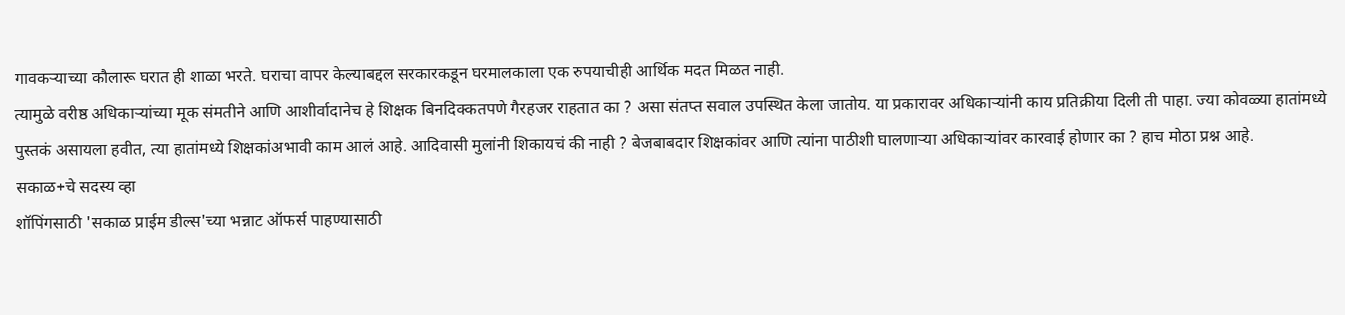गावकऱ्याच्या कौलारू घरात ही शाळा भरते. घराचा वापर केल्याबद्दल सरकारकडून घरमालकाला एक रुपयाचीही आर्थिक मदत मिळत नाही.
त्यामुळे वरीष्ठ अधिकाऱ्यांच्या मूक संमतीने आणि आशीर्वादानेच हे शिक्षक बिनदिक्कतपणे गैरहजर राहतात का ? असा संतप्त सवाल उपस्थित केला जातोय. या प्रकारावर अधिकाऱ्यांनी काय प्रतिक्रीया दिली ती पाहा. ज्या कोवळ्या हातांमध्ये पुस्तकं असायला हवीत, त्या हातांमध्ये शिक्षकांअभावी काम आलं आहे. आदिवासी मुलांनी शिकायचं की नाही ? बेजबाबदार शिक्षकांवर आणि त्यांना पाठीशी घालणाऱ्या अधिकाऱ्यांवर कारवाई होणार का ? हाच मोठा प्रश्न आहे.
सकाळ+चे सदस्य व्हा
शॉपिंगसाठी 'सकाळ प्राईम डील्स'च्या भन्नाट ऑफर्स पाहण्यासाठी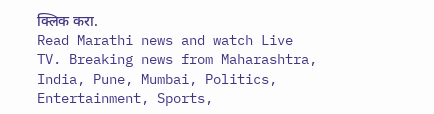क्लिक करा.
Read Marathi news and watch Live TV. Breaking news from Maharashtra, India, Pune, Mumbai, Politics, Entertainment, Sports,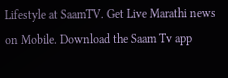Lifestyle at SaamTV. Get Live Marathi news on Mobile. Download the Saam Tv app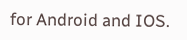for Android and IOS.